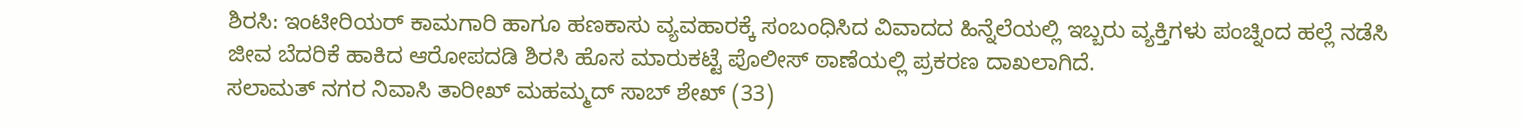ಶಿರಸಿ: ಇಂಟೀರಿಯರ್ ಕಾಮಗಾರಿ ಹಾಗೂ ಹಣಕಾಸು ವ್ಯವಹಾರಕ್ಕೆ ಸಂಬಂಧಿಸಿದ ವಿವಾದದ ಹಿನ್ನೆಲೆಯಲ್ಲಿ ಇಬ್ಬರು ವ್ಯಕ್ತಿಗಳು ಪಂಚ್ನಿಂದ ಹಲ್ಲೆ ನಡೆಸಿ ಜೀವ ಬೆದರಿಕೆ ಹಾಕಿದ ಆರೋಪದಡಿ ಶಿರಸಿ ಹೊಸ ಮಾರುಕಟ್ಟೆ ಪೊಲೀಸ್ ಠಾಣೆಯಲ್ಲಿ ಪ್ರಕರಣ ದಾಖಲಾಗಿದೆ.
ಸಲಾಮತ್ ನಗರ ನಿವಾಸಿ ತಾರೀಖ್ ಮಹಮ್ಮದ್ ಸಾಬ್ ಶೇಖ್ (33)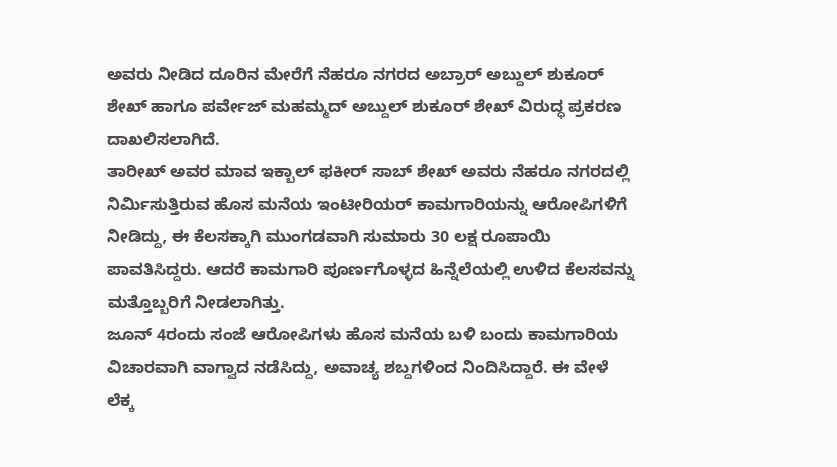ಅವರು ನೀಡಿದ ದೂರಿನ ಮೇರೆಗೆ ನೆಹರೂ ನಗರದ ಅಬ್ರಾರ್ ಅಬ್ದುಲ್ ಶುಕೂರ್ ಶೇಖ್ ಹಾಗೂ ಪರ್ವೇಜ್ ಮಹಮ್ಮದ್ ಅಬ್ದುಲ್ ಶುಕೂರ್ ಶೇಖ್ ವಿರುದ್ಧ ಪ್ರಕರಣ ದಾಖಲಿಸಲಾಗಿದೆ.
ತಾರೀಖ್ ಅವರ ಮಾವ ಇಕ್ಬಾಲ್ ಫಕೀರ್ ಸಾಬ್ ಶೇಖ್ ಅವರು ನೆಹರೂ ನಗರದಲ್ಲಿ ನಿರ್ಮಿಸುತ್ತಿರುವ ಹೊಸ ಮನೆಯ ಇಂಟೀರಿಯರ್ ಕಾಮಗಾರಿಯನ್ನು ಆರೋಪಿಗಳಿಗೆ ನೀಡಿದ್ದು, ಈ ಕೆಲಸಕ್ಕಾಗಿ ಮುಂಗಡವಾಗಿ ಸುಮಾರು 30 ಲಕ್ಷ ರೂಪಾಯಿ ಪಾವತಿಸಿದ್ದರು. ಆದರೆ ಕಾಮಗಾರಿ ಪೂರ್ಣಗೊಳ್ಳದ ಹಿನ್ನೆಲೆಯಲ್ಲಿ ಉಳಿದ ಕೆಲಸವನ್ನು ಮತ್ತೊಬ್ಬರಿಗೆ ನೀಡಲಾಗಿತ್ತು.
ಜೂನ್ 4ರಂದು ಸಂಜೆ ಆರೋಪಿಗಳು ಹೊಸ ಮನೆಯ ಬಳಿ ಬಂದು ಕಾಮಗಾರಿಯ ವಿಚಾರವಾಗಿ ವಾಗ್ವಾದ ನಡೆಸಿದ್ದು, ಅವಾಚ್ಯ ಶಬ್ದಗಳಿಂದ ನಿಂದಿಸಿದ್ದಾರೆ. ಈ ವೇಳೆ ಲೆಕ್ಕ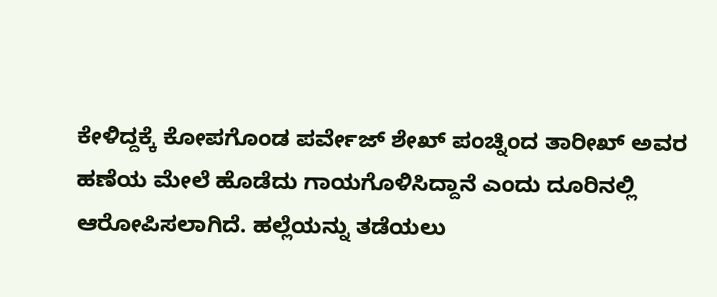ಕೇಳಿದ್ದಕ್ಕೆ ಕೋಪಗೊಂಡ ಪರ್ವೇಜ್ ಶೇಖ್ ಪಂಚ್ನಿಂದ ತಾರೀಖ್ ಅವರ ಹಣೆಯ ಮೇಲೆ ಹೊಡೆದು ಗಾಯಗೊಳಿಸಿದ್ದಾನೆ ಎಂದು ದೂರಿನಲ್ಲಿ ಆರೋಪಿಸಲಾಗಿದೆ. ಹಲ್ಲೆಯನ್ನು ತಡೆಯಲು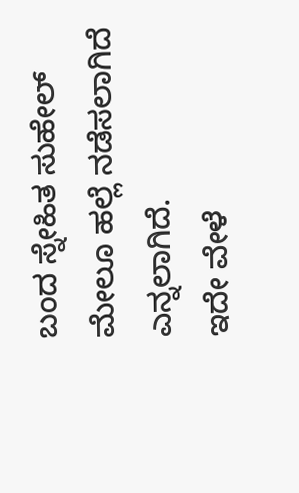ಬಂದ ಸ್ನೇಹಿತ ಸುಹೇಲ್ ಮೇಲೂ ಹಲ್ಲೆ ನಡೆಸಲಾಗಿದೆ ಎನ್ನಲಾಗಿದೆ.
ಇದೇ ವೇಳೆ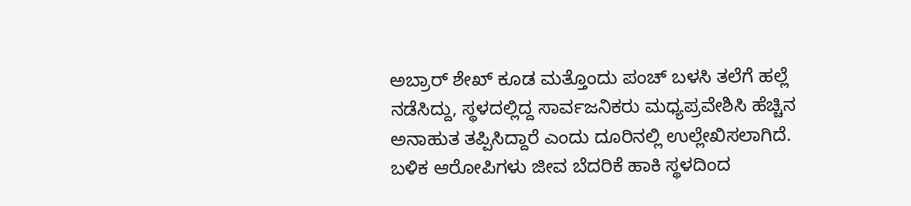ಅಬ್ರಾರ್ ಶೇಖ್ ಕೂಡ ಮತ್ತೊಂದು ಪಂಚ್ ಬಳಸಿ ತಲೆಗೆ ಹಲ್ಲೆ ನಡೆಸಿದ್ದು, ಸ್ಥಳದಲ್ಲಿದ್ದ ಸಾರ್ವಜನಿಕರು ಮಧ್ಯಪ್ರವೇಶಿಸಿ ಹೆಚ್ಚಿನ ಅನಾಹುತ ತಪ್ಪಿಸಿದ್ದಾರೆ ಎಂದು ದೂರಿನಲ್ಲಿ ಉಲ್ಲೇಖಿಸಲಾಗಿದೆ. ಬಳಿಕ ಆರೋಪಿಗಳು ಜೀವ ಬೆದರಿಕೆ ಹಾಕಿ ಸ್ಥಳದಿಂದ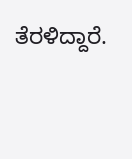ತೆರಳಿದ್ದಾರೆ.